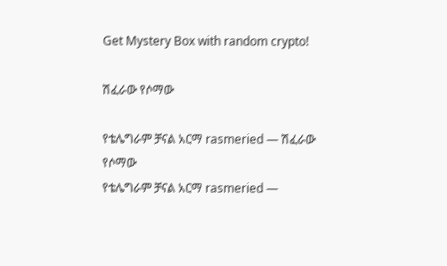Get Mystery Box with random crypto!

ሽፈራው የሶማው

የቴሌግራም ቻናል አርማ rasmeried — ሽፈራው የሶማው
የቴሌግራም ቻናል አርማ rasmeried —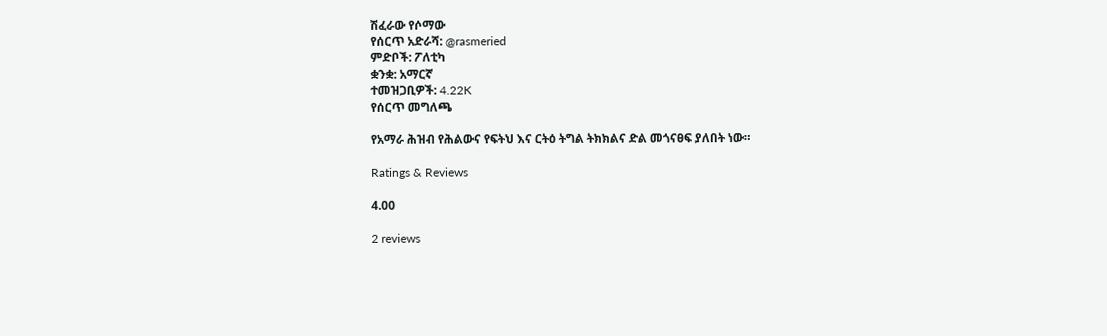ሽፈራው የሶማው
የሰርጥ አድራሻ: @rasmeried
ምድቦች: ፖለቲካ
ቋንቋ: አማርኛ
ተመዝጋቢዎች: 4.22K
የሰርጥ መግለጫ

የአማራ ሕዝብ የሕልውና የፍትህ እና ርትዕ ትግል ትክክልና ድል መጎናፀፍ ያለበት ነው።

Ratings & Reviews

4.00

2 reviews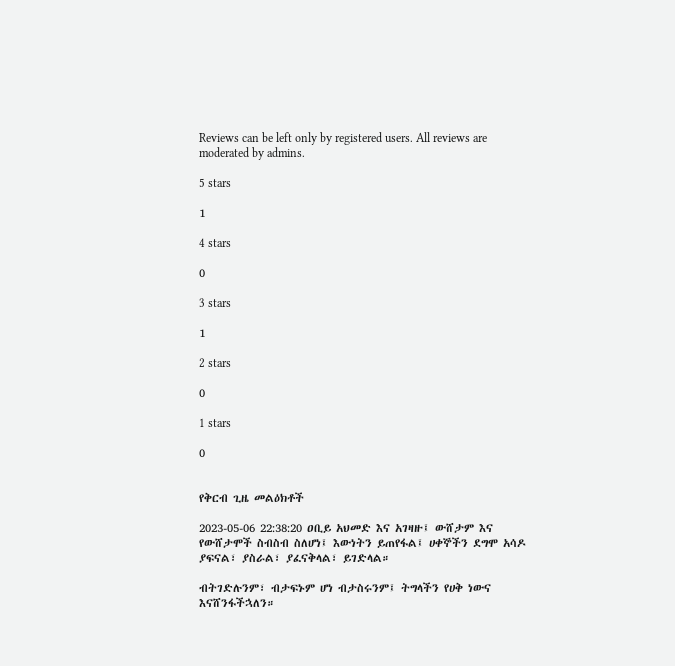Reviews can be left only by registered users. All reviews are moderated by admins.

5 stars

1

4 stars

0

3 stars

1

2 stars

0

1 stars

0


የቅርብ ጊዜ መልዕክቶች

2023-05-06 22:38:20 ዐቢይ አህመድ እና አገዛዙ፤ ውሸታም እና የውሸታሞች ስብስብ ስለሆነ፤ እውነትን ይጠየፋል፤ ሀቀኞችን ደግሞ አሳዶ ያፍናል፣ ያስራል፣ ያፈናቅላል፣ ይገድላል።

ብትገድሉንም፣ ብታፍኑም ሆነ ብታስሩንም፤ ትግላችን የሀቅ ነውና እናሸንፋችኋለን።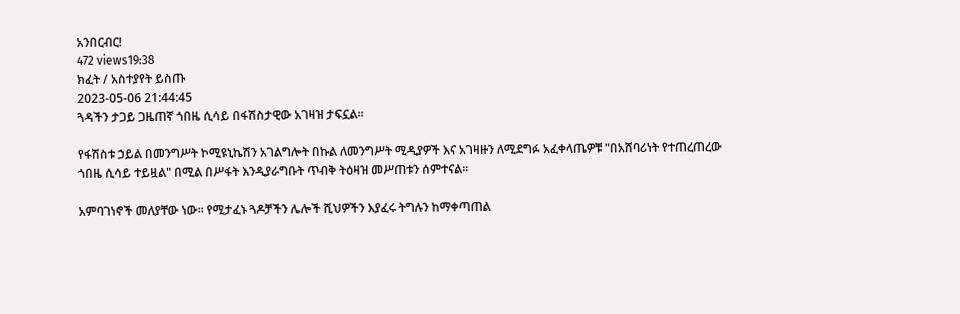አንበርብር!
472 views19:38
ክፈት / አስተያየት ይስጡ
2023-05-06 21:44:45
ጓዳችን ታጋይ ጋዜጠኛ ጎበዜ ሲሳይ በፋሽስታዊው አገዛዝ ታፍኗል።

የፋሽስቱ ኃይል በመንግሥት ኮሚዩኒኬሽን አገልግሎት በኩል ለመንግሥት ሚዲያዎች እና አገዛዙን ለሚደግፉ አፈቀላጤዎቹ "በአሸባሪነት የተጠረጠረው ጎበዜ ሲሳይ ተይዟል" በሚል በሥፋት እንዲያራግቡት ጥብቅ ትዕዛዝ መሥጠቱን ሰምተናል።

አምባገነኖች መለያቸው ነው። የሚታፈኑ ጓዶቻችን ሌሎች ሺህዎችን እያፈሩ ትግሉን ከማቀጣጠል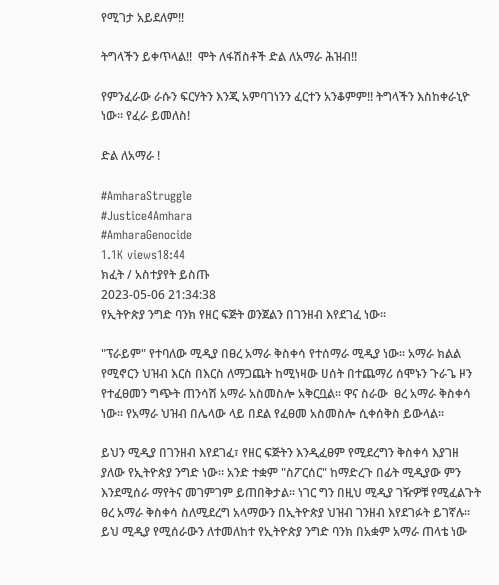የሚገታ አይደለም!!

ትግላችን ይቀጥላል!!  ሞት ለፋሽስቶች ድል ለአማራ ሕዝብ!!

የምንፈራው ራሱን ፍርሃትን እንጂ አምባገነንን ፈርተን አንቆምም!! ትግላችን እስከቀራኒዮ ነው። የፈራ ይመለስ!

ድል ለአማራ !

#AmharaStruggle
#Justice4Amhara
#AmharaGenocide
1.1K views18:44
ክፈት / አስተያየት ይስጡ
2023-05-06 21:34:38
የኢትዮጵያ ንግድ ባንክ የዘር ፍጅት ወንጀልን በገንዘብ እየደገፈ ነው።

"ፕራይም" የተባለው ሚዲያ በፀረ አማራ ቅስቀሳ የተሰማራ ሚዲያ ነው። አማራ ክልል የሚኖርን ህዝብ እርስ በእርስ ለማጋጨት ከሚነዛው ሀሰት በተጨማሪ ሰሞኑን ጉራጌ ዞን የተፈፀመን ግጭት ጠንሳሽ አማራ አስመስሎ አቅርቧል። ዋና ስራው  ፀረ አማራ ቅስቀሳ ነው። የአማራ ህዝብ በሌላው ላይ በደል የፈፀመ አስመስሎ ሲቀሰቅስ ይውላል።

ይህን ሚዲያ በገንዘብ እየደገፈ፣ የዘር ፍጅትን እንዲፈፀም የሚደረግን ቅስቀሳ እያገዘ ያለው የኢትዮጵያ ንግድ ነው። አንድ ተቋም "ስፖርሰር" ከማድረጉ በፊት ሚዲያው ምን እንደሚሰራ ማየትና መገምገም ይጠበቅታል። ነገር ግን በዚህ ሚዲያ ገዥዎቹ የሚፈልጉት ፀረ አማራ ቅስቀሳ ስለሚደረግ አላማውን በኢትዮጵያ ህዝብ ገንዘብ እየደገፉት ይገኛሉ። ይህ ሚዲያ የሚሰራውን ለተመለከተ የኢትዮጵያ ንግድ ባንክ በአቋም አማራ ጠላቴ ነው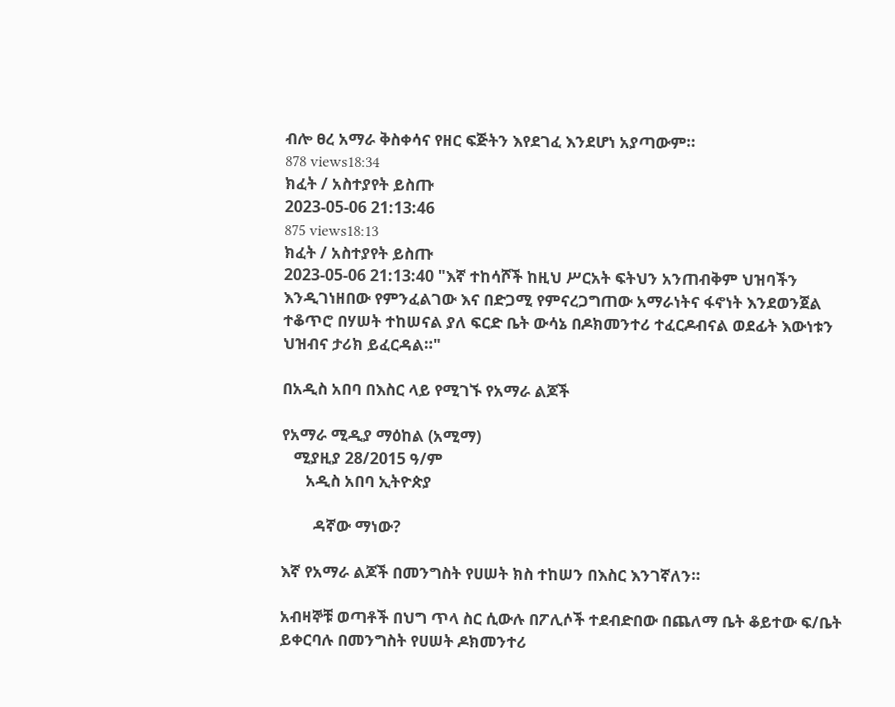ብሎ ፀረ አማራ ቅስቀሳና የዘር ፍጅትን እየደገፈ እንደሆነ አያጣውም።
878 views18:34
ክፈት / አስተያየት ይስጡ
2023-05-06 21:13:46
875 views18:13
ክፈት / አስተያየት ይስጡ
2023-05-06 21:13:40 "እኛ ተከሳሾች ከዚህ ሥርአት ፍትህን አንጠብቅም ህዝባችን እንዲገነዘበው የምንፈልገው እና በድጋሚ የምናረጋግጠው አማራነትና ፋኖነት እንደወንጀል ተቆጥሮ በሃሠት ተከሠናል ያለ ፍርድ ቤት ውሳኔ በዶክመንተሪ ተፈርዶብናል ወደፊት እውነቱን ህዝብና ታሪክ ይፈርዳል።"

በአዲስ አበባ በእስር ላይ የሚገኙ የአማራ ልጆች

የአማራ ሚዲያ ማዕከል (አሚማ)
   ሚያዚያ 28/2015 ዓ/ም
      አዲስ አበባ ኢትዮጵያ

        ዳኛው ማነው?

እኛ የአማራ ልጆች በመንግስት የሀሠት ክስ ተከሠን በእስር እንገኛለን።

አብዛኞቹ ወጣቶች በህግ ጥላ ስር ሲውሉ በፖሊሶች ተደብድበው በጨለማ ቤት ቆይተው ፍ/ቤት ይቀርባሉ በመንግስት የሀሠት ዶክመንተሪ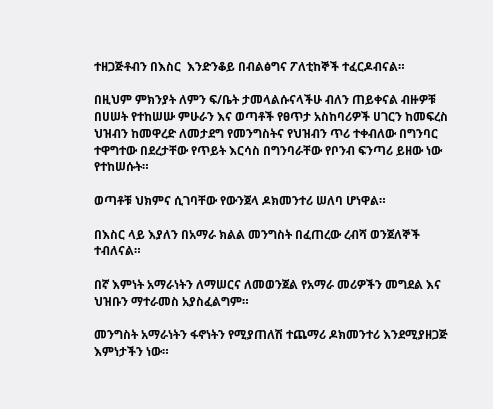ተዘጋጅቶብን በእስር  እንድንቆይ በብልፅግና ፖለቲከኞች ተፈርዶብናል።

በዚህም ምክንያት ለምን ፍ/ቤት ታመላልሱናላችሁ ብለን ጠይቀናል ብዙዎቹ በሀሠት የተከሠሡ ምሁራን እና ወጣቶች የፀጥታ አስከባሪዎች ሀገርን ከመፍረስ ህዝብን ከመዋረድ ለመታደግ የመንግስትና የህዝብን ጥሪ ተቀብለው በግንባር ተዋግተው በደረታቸው የጥይት እርሳስ በግንባራቸው የቦንብ ፍንጣሪ ይዘው ነው የተከሠሱት።

ወጣቶቹ ህክምና ሲገባቸው የውንጀላ ዶክመንተሪ ሠለባ ሆነዋል።

በእስር ላይ እያለን በአማራ ክልል መንግስት በፈጠረው ረብሻ ወንጀለኞች ተብለናል።

በኛ እምነት አማራነትን ለማሠርና ለመወንጀል የአማራ መሪዎችን መግደል እና ህዝቡን ማተራመስ አያስፈልግም።

መንግስት አማራነትን ፋኖነትን የሚያጠለሽ ተጨማሪ ዶክመንተሪ እንደሚያዘጋጅ እምነታችን ነው።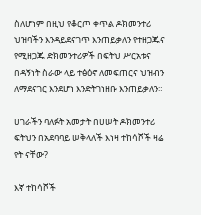ስለሆነም በዚህ የቆርጦ ቀጥል ዶክመንተሪ ህዝባችን እንዳይደናገጥ እንጠይቃለን የተዘጋጁና የሚዘጋጁ ድክመንተሪዎች በፍትህ ሥርአቱና በዳኝነት ስራው ላይ ተፅዕኖ ለመፍጠርና ህዝብን ለማደናገር እንደሆነ እንድትገነዘቡ እንጠይቃለን።

ሀገራችን ባለፉት አመታት በሀሠት ዶክመንተሪ ፍትህን በአደባባይ ሠቅላለች እነዛ ተከሳሾች ዛሬ የት ናቸው?

እኛ ተከሳሾች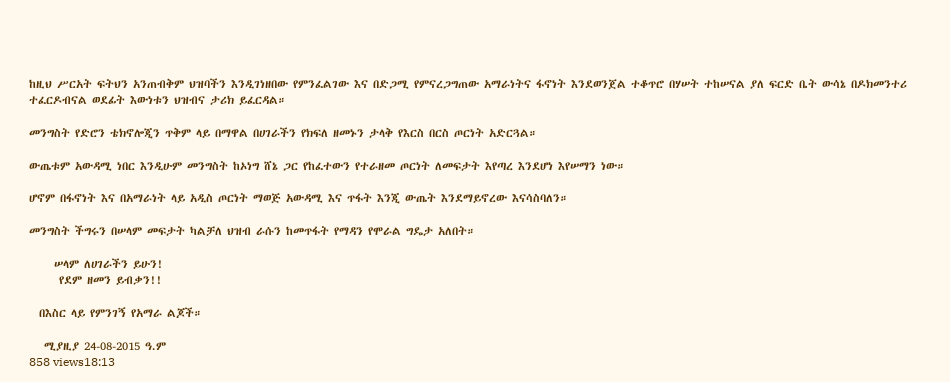ከዚህ ሥርአት ፍትህን አንጠብቅም ህዝባችን እንዲገነዘበው የምንፈልገው እና በድጋሚ የምናረጋግጠው አማራነትና ፋኖነት እንደወንጀል ተቆጥሮ በሃሠት ተከሠናል ያለ ፍርድ ቤት ውሳኔ በዶክመንተሪ ተፈርዶብናል ወደፊት እውነቱን ህዝብና ታሪክ ይፈርዳል።

መንግስት የድሮን ቴክኖሎጂን ጥቅም ላይ በማዋል በሀገራችን የክፍለ ዘመኑን ታላቅ የእርስ በርስ ጦርነት አድርጓል።

ውጤቱም አውዳሚ ነበር እንዲሁም መንግስት ከኦነግ ሸኔ ጋር የከፈተውን የተራዘመ ጦርነት ለመፍታት እየጣረ እንደሆነ እየሠማን ነው።

ሆኖም በፋኖነት እና በአማራነት ላይ አዲስ ጦርነት ማወጅ አውዳሚ እና ጥፋት እንጂ ውጤት እንደማይኖረው እናሳስባለን።

መንግስት ችግሩን በሠላም መፍታት ካልቻለ ህዝብ ራሱን ከመጥፋት የማዳን የሞራል ግዴታ አለበት።

     ሠላም ለሀገራችን ይሁን!
      የደም ዘመን ይብቃን!!

  በእስር ላይ የምንገኝ የአማራ ልጆች።

   ሚያዚያ 24-08-2015 ዓ.ም
858 views18:13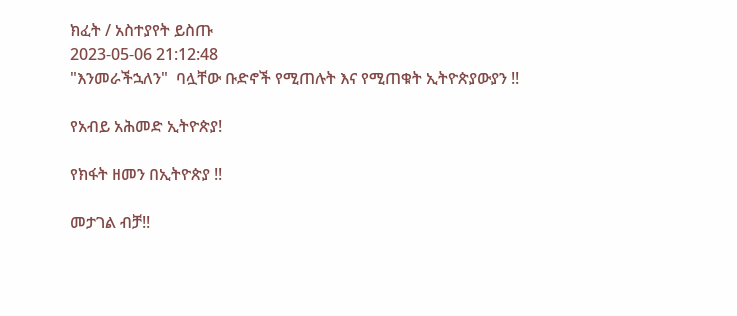ክፈት / አስተያየት ይስጡ
2023-05-06 21:12:48
"እንመራችኋለን"  ባሏቸው ቡድኖች የሚጠሉት እና የሚጠቁት ኢትዮጵያውያን !!

የአብይ አሕመድ ኢትዮጵያ!

የክፋት ዘመን በኢትዮጵያ !!

መታገል ብቻ!!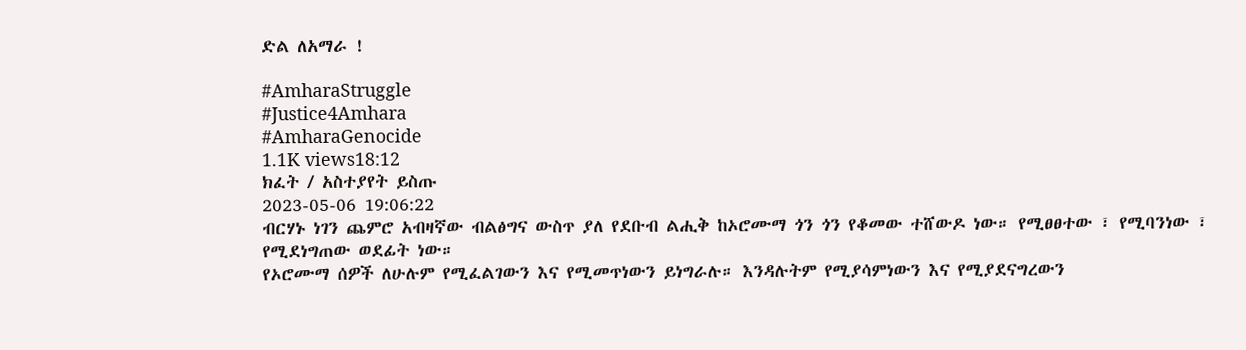ድል ለአማራ !

#AmharaStruggle
#Justice4Amhara
#AmharaGenocide
1.1K views18:12
ክፈት / አስተያየት ይስጡ
2023-05-06 19:06:22
ብርሃኑ ነገን ጨምሮ አብዛኛው ብልፅግና ውስጥ ያለ የደቡብ ልሒቅ ከኦሮሙማ ጎን ጎን የቆመው ተሸውዶ ነው። የሚፀፀተው ፣ የሚባንነው ፣ የሚደነግጠው ወደፊት ነው።
የኦሮሙማ ሰዎች ለሁሉም የሚፈልገውን እና የሚመጥነውን ይነግራሉ። እንዳሉትም የሚያሳምነውን እና የሚያደናግረውን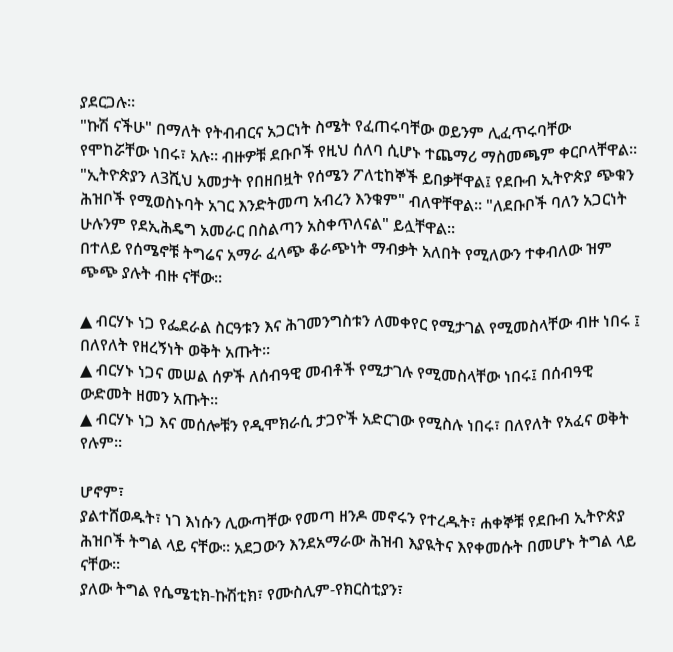ያደርጋሉ።
"ኩሽ ናችሁ" በማለት የትብብርና አጋርነት ስሜት የፈጠሩባቸው ወይንም ሊፈጥሩባቸው የሞከሯቸው ነበሩ፣ አሉ። ብዙዎቹ ደቡቦች የዚህ ሰለባ ሲሆኑ ተጨማሪ ማስመጫም ቀርቦላቸዋል።
"ኢትዮጵያን ለ3ሺህ አመታት የበዘበዟት የሰሜን ፖለቲከኞች ይበቃቸዋል፤ የደቡብ ኢትዮጵያ ጭቁን ሕዝቦች የሚወስኑባት አገር እንድትመጣ አብረን እንቁም" ብለዋቸዋል። "ለደቡቦች ባለን አጋርነት ሁሉንም የደኢሕዴግ አመራር በስልጣን አስቀጥለናል" ይሏቸዋል።
በተለይ የሰሜኖቹ ትግሬና አማራ ፈላጭ ቆራጭነት ማብቃት አለበት የሚለውን ተቀብለው ዝም ጭጭ ያሉት ብዙ ናቸው።

▲ ብርሃኑ ነጋ የፌደራል ስርዓቱን እና ሕገመንግስቱን ለመቀየር የሚታገል የሚመስላቸው ብዙ ነበሩ ፤ በለየለት የዘረኝነት ወቅት አጡት።
▲ ብርሃኑ ነጋና መሠል ሰዎች ለሰብዓዊ መብቶች የሚታገሉ የሚመስላቸው ነበሩ፤ በሰብዓዊ ውድመት ዘመን አጡት።
▲ ብርሃኑ ነጋ እና መሰሎቹን የዲሞክራሲ ታጋዮች አድርገው የሚስሉ ነበሩ፣ በለየለት የአፈና ወቅት የሉም።

ሆኖም፣
ያልተሸወዱት፣ ነገ እነሱን ሊውጣቸው የመጣ ዘንዶ መኖሩን የተረዱት፣ ሐቀኞቹ የደቡብ ኢትዮጵያ ሕዝቦች ትግል ላይ ናቸው። አደጋውን እንደአማራው ሕዝብ እያዪትና እየቀመሱት በመሆኑ ትግል ላይ ናቸው።
ያለው ትግል የሴሜቲክ-ኩሽቲክ፣ የሙስሊም-የክርስቲያን፣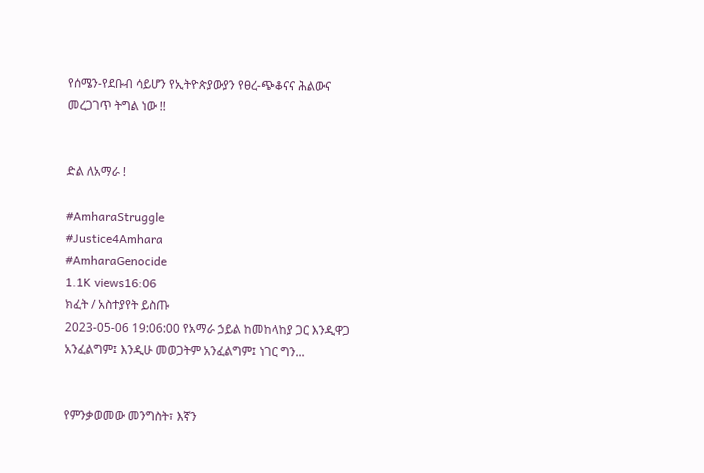የሰሜን-የደቡብ ሳይሆን የኢትዮጵያውያን የፀረ-ጭቆናና ሕልውና መረጋገጥ ትግል ነው !!


ድል ለአማራ !

#AmharaStruggle
#Justice4Amhara
#AmharaGenocide
1.1K views16:06
ክፈት / አስተያየት ይስጡ
2023-05-06 19:06:00 የአማራ ኃይል ከመከላከያ ጋር እንዲዋጋ አንፈልግም፤ እንዲሁ መወጋትም አንፈልግም፤ ነገር ግን...


የምንቃወመው መንግስት፣ እኛን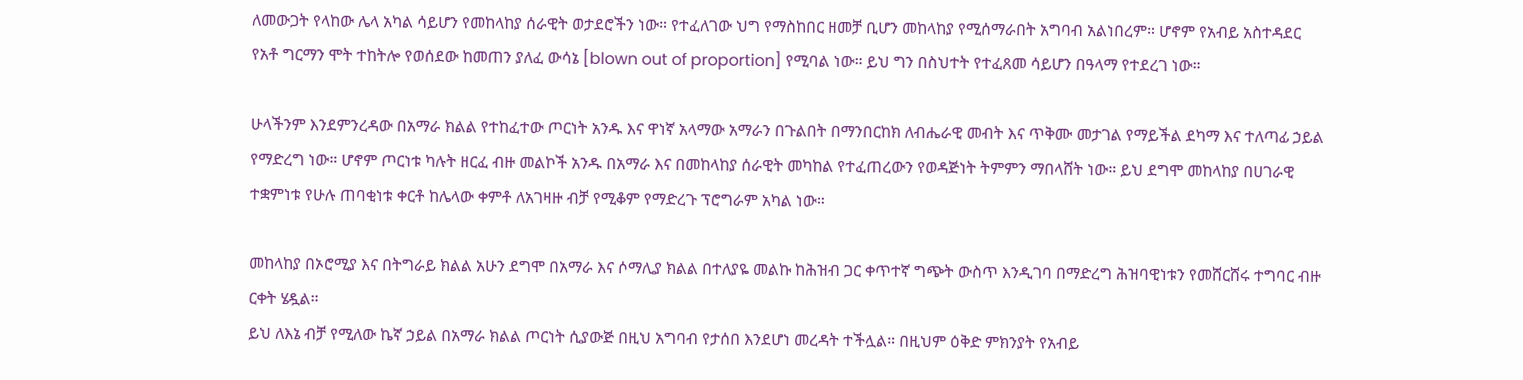ለመውጋት የላከው ሌላ አካል ሳይሆን የመከላከያ ሰራዊት ወታደሮችን ነው። የተፈለገው ህግ የማስከበር ዘመቻ ቢሆን መከላከያ የሚሰማራበት አግባብ አልነበረም። ሆኖም የአብይ አስተዳደር የአቶ ግርማን ሞት ተከትሎ የወሰደው ከመጠን ያለፈ ውሳኔ [blown out of proportion] የሚባል ነው። ይህ ግን በስህተት የተፈጸመ ሳይሆን በዓላማ የተደረገ ነው።

ሁላችንም እንደምንረዳው በአማራ ክልል የተከፈተው ጦርነት አንዱ እና ዋነኛ አላማው አማራን በጉልበት በማንበርከክ ለብሔራዊ መብት እና ጥቅሙ መታገል የማይችል ደካማ እና ተለጣፊ ኃይል የማድረግ ነው። ሆኖም ጦርነቱ ካሉት ዘርፈ ብዙ መልኮች አንዱ በአማራ እና በመከላከያ ሰራዊት መካከል የተፈጠረውን የወዳጅነት ትምምን ማበላሸት ነው። ይህ ደግሞ መከላከያ በሀገራዊ ተቋምነቱ የሁሉ ጠባቂነቱ ቀርቶ ከሌላው ቀምቶ ለአገዛዙ ብቻ የሚቆም የማድረጉ ፕሮግራም አካል ነው።

መከላከያ በኦሮሚያ እና በትግራይ ክልል አሁን ደግሞ በአማራ እና ሶማሊያ ክልል በተለያዬ መልኩ ከሕዝብ ጋር ቀጥተኛ ግጭት ውስጥ እንዲገባ በማድረግ ሕዝባዊነቱን የመሸርሸሩ ተግባር ብዙ ርቀት ሄዷል።
ይህ ለእኔ ብቻ የሚለው ኬኛ ኃይል በአማራ ክልል ጦርነት ሲያውጅ በዚህ አግባብ የታሰበ እንደሆነ መረዳት ተችሏል። በዚህም ዕቅድ ምክንያት የአብይ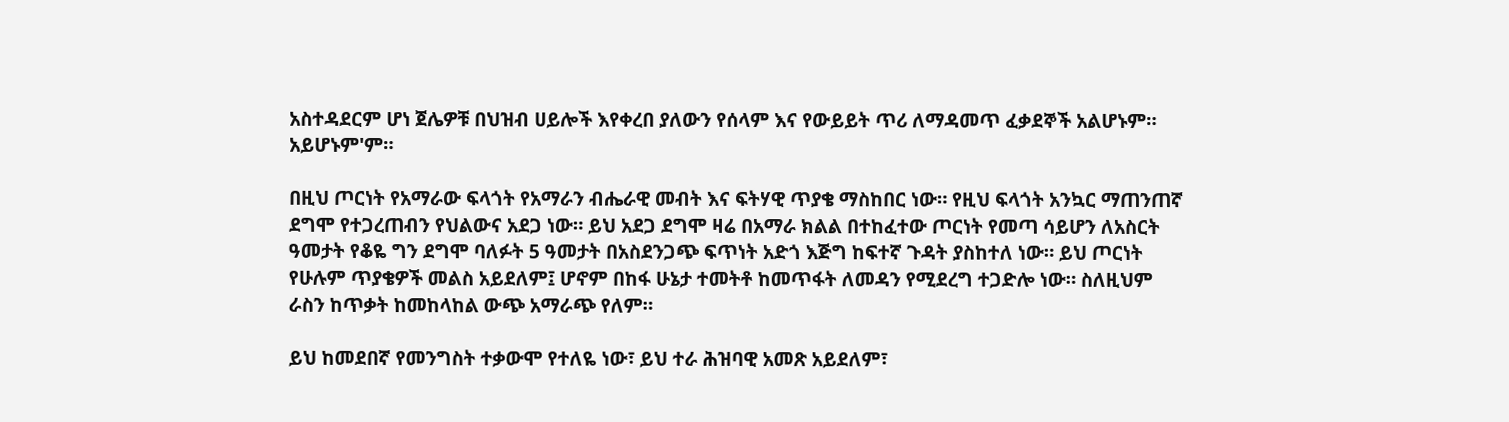አስተዳደርም ሆነ ጀሌዎቹ በህዝብ ሀይሎች እየቀረበ ያለውን የሰላም እና የውይይት ጥሪ ለማዳመጥ ፈቃደኞች አልሆኑም። አይሆኑም'ም።

በዚህ ጦርነት የአማራው ፍላጎት የአማራን ብሔራዊ መብት እና ፍትሃዊ ጥያቄ ማስከበር ነው። የዚህ ፍላጎት አንኳር ማጠንጠኛ ደግሞ የተጋረጠብን የህልውና አደጋ ነው። ይህ አደጋ ደግሞ ዛሬ በአማራ ክልል በተከፈተው ጦርነት የመጣ ሳይሆን ለአስርት ዓመታት የቆዬ ግን ደግሞ ባለፉት 5 ዓመታት በአስደንጋጭ ፍጥነት አድጎ እጅግ ከፍተኛ ጉዳት ያስከተለ ነው። ይህ ጦርነት የሁሉም ጥያቄዎች መልስ አይደለም፤ ሆኖም በከፋ ሁኔታ ተመትቶ ከመጥፋት ለመዳን የሚደረግ ተጋድሎ ነው። ስለዚህም ራስን ከጥቃት ከመከላከል ውጭ አማራጭ የለም።

ይህ ከመደበኛ የመንግስት ተቃውሞ የተለዬ ነው፣ ይህ ተራ ሕዝባዊ አመጽ አይደለም፣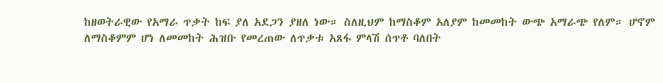ከዘወትራዊው የአማራ ጥቃት ከፍ ያለ አደጋን ያዘለ ነው። ስለዚህም ከማስቆም አለያም ከመመከት ውጭ አማራጭ የለም። ሆኖም ለማስቆምም ሆነ ለመመከት ሕዝቡ የመረጠው ለጥቃቱ አጸፋ ምላሽ ሰጥቶ ባለበት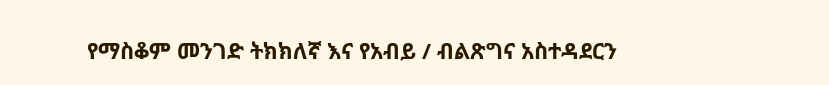የማስቆም መንገድ ትክክለኛ እና የአብይ / ብልጽግና አስተዳደርን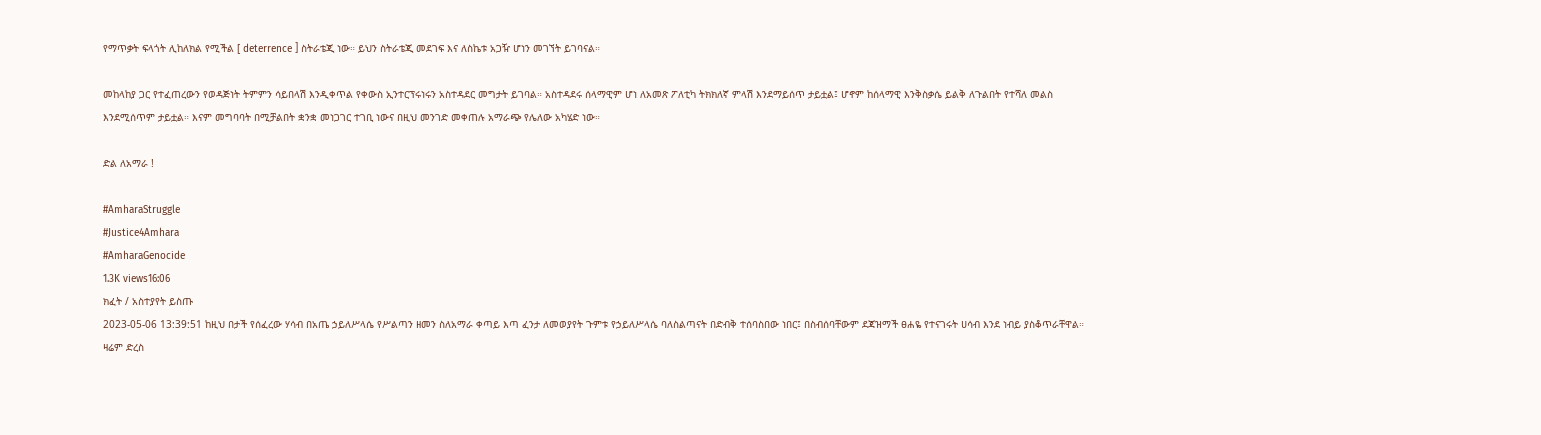የማጥቃት ፍላጎት ሊከለክል የሚችል [ deterrence ] ስትራቴጂ ነው። ይህን ስትራቴጂ መደገፍ እና ለስኬቱ አጋዥ ሆነን መገኘት ይገባናል።

መከላከያ ጋር የተፈጠረውን የወዳጅነት ትምምን ሳይበላሽ እንዲቀጥል የቀውስ ኢንተርፕሩነሩን አስተዳደር መግታት ይገባል። አስተዳደሩ ሰላማዊም ሆነ ለአመጽ ፖለቲካ ትክክለኛ ምላሽ እንደማይሰጥ ታይቷል፤ ሆኖም ከሰላማዊ እንቅስቃሴ ይልቅ ለጉልበት የተሻለ መልስ እንደሚሰጥም ታይቷል። እናም መግባባት በሚቻልበት ቋንቋ መነጋገር ተገቢ ነውና በዚህ መንገድ መቀጠሉ አማራጭ የሌለው አካሄድ ነው።

ድል ለአማራ !

#AmharaStruggle
#Justice4Amhara
#AmharaGenocide
1.3K views16:06
ክፈት / አስተያየት ይስጡ
2023-05-06 13:39:51 ከዚህ በታች የሰፈረው ሃሳብ በአጤ ኃይለሥላሴ የሥልጣን ዘመን ስለአማራ ቀጣይ እጣ ፈንታ ለመወያየት ጉምቱ የኃይለሥላሴ ባለስልጣናት በድብቅ ተሰባስበው ነበር፤ በስብሰባቸውም ደጃዝማች ፀሐዬ የተናገሩት ሀሳብ እንደ ነብይ ያስቆጥራቸዋል። ዛሬም ድረስ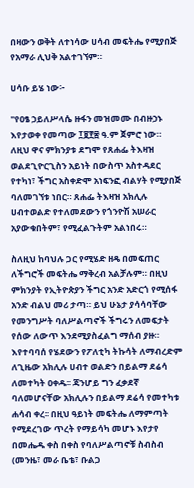በዛውን ወቅት ለተነሳው ሀሳብ መፍትሔ የሚያበጅ የአማራ ሊህቅ አልተገኘም።

ሀሳቡ ይሄ ነው፦

"የዐፄ ኃይለሥላሴ ዙፋን መዝመሙ በብዙኃኑ እየታወቀ የመጣው ፲፱፻፷ ዓ.ም ጀምሮ ነው። ለዚህ ዋና ምክንያቱ ደግሞ የጸሐፌ ትእዛዝ ወልደጊዮርጊስን አይነት በውስጥ አስተዳደር የተካነ፣ ችግር አስቀድሞ አነፍንፎ ብልሃት የሚያበጅ ባለመገኘቱ ነበር። ጸሐፌ ትእዛዝ አክሊሉ ሀብተወልድ የተለመደውን የጎንዮሽ አሠራር አያውቁበትም፣ የሚፈልጉትም አልነበሩ።

ስለዚህ ከባህሉ ጋር የሚሄድ ዘዴ በመፍጠር ለችግሮች መፍትሔ ማቅረብ አልቻሉም። በዚህ ምክንያት የኢትዮጵያን ችግር አንድ አድርጎ የሚሰፋ አንድ ብልህ መሪ ታጣ። ይህ ሁኔታ ያሳሳባቸው የመንግሥት ባለሥልጣኖች ችግሩን ለመፍታት የሰው ለውጥ እንደሚያስፈልግ ማሰብ ያዙ። እየተባባሰ የሄደውን የፖለቲካ ትኩሳት ለማብረድም ለጊዜው አክሊሉ ሀብተ ወልድን በይልማ ደሬሳ ለመተካት ዐቀዱ፡፡ ጃንሆይ ግን ፈቃደኛ ባለመሆናቸው አክሊሉን በይልማ ደሬሳ የመተካቱ ሐሳብ ቀረ፡፡ በዚህ ዓይነት መፍትሔ ለማምጣት የሚደረገው ጥረት የማይሳካ መሆኑ እየታየ በመሔዱ ቀስ በቀስ የባለሥልጣኖቹ ስብስብ (መንዜ፣ መራ ቤቴ፣ ቡልጋ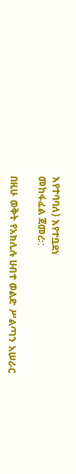እየተባባለ) እየተቧደነ
መከፋፈል ጀመረ፡:

በዚሁ ወቅት የአክሊሉ ሀብተ ወልድ ሥልጣን አሠራር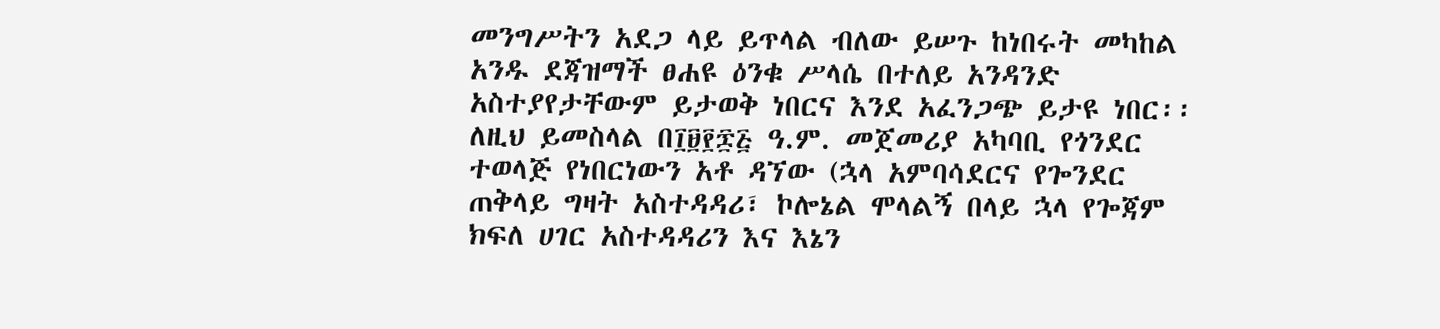መንግሥትን አደጋ ላይ ይጥላል ብለው ይሠጉ ከነበሩት መካከል አንዱ ደጃዝማች ፀሐዩ ዕንቁ ሥላሴ በተለይ አንዳንድ አስተያየታቸውም ይታወቅ ነበርና እንደ አፈንጋጭ ይታዩ ነበር፡፡ ለዚህ ይመስላል በ፲፱፻፷፭ ዓ.ም. መጀመሪያ አካባቢ የጎንደር ተወላጅ የነበርነውን አቶ ዳኘው (ኋላ አምባሳደርና የጐንደር ጠቅላይ ግዛት አስተዳዳሪ፣ ኮሎኔል ሞላልኝ በላይ ኋላ የጐጃም ክፍለ ሀገር አስተዳዳሪን እና እኔን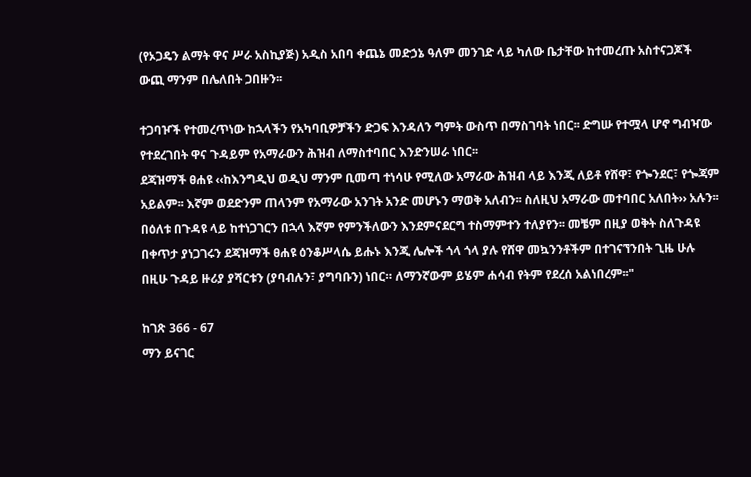(የኦጋዴን ልማት ዋና ሥራ አስኪያጅ) አዲስ አበባ ቀጨኔ መድኃኔ ዓለም መንገድ ላይ ካለው ቤታቸው ከተመረጡ አስተናጋጆች ውጪ ማንም በሌለበት ጋበዙን፡፡

ተጋባዦች የተመረጥነው ከኋላችን የአካባቢዎቻችን ድጋፍ እንዳለን ግምት ውስጥ በማስገባት ነበር፡፡ ድግሡ የተሟላ ሆኖ ግብዣው የተደረገበት ዋና ጉዳይም የአማራውን ሕዝብ ለማስተባበር እንድንሠራ ነበር፡፡
ደጃዝማች ፀሐዩ ‹‹ከእንግዲህ ወዲህ ማንም ቢመጣ ተነሳሁ የሚለው አማራው ሕዝብ ላይ እንጂ ለይቶ የሸዋ፣ የጐንደር፣ የጐጃም አይልም፡፡ እኛም ወደድንም ጠላንም የአማራው አንገት አንድ መሆኑን ማወቅ አለብን፡፡ ስለዚህ አማራው መተባበር አለበት›› አሉን፡፡ በዕለቱ በጉዳዩ ላይ ከተነጋገርን በኋላ እኛም የምንችለውን እንደምናደርግ ተስማምተን ተለያየን፡፡ መቼም በዚያ ወቅት ስለጉዳዩ በቀጥታ ያነጋገሩን ደጃዝማች ፀሐዩ ዕንቆሥላሴ ይሑኑ እንጂ ሌሎች ጎላ ጎላ ያሉ የሸዋ መኳንንቶችም በተገናኘንበት ጊዜ ሁሉ በዚሁ ጉዳይ ዙሪያ ያሻርቱን (ያባብሉን፣ ያግባቡን) ነበር። ለማንኛውም ይሄም ሐሳብ የትም የደረሰ አልነበረም፡፡"

ከገጽ 366 - 67
ማን ይናገር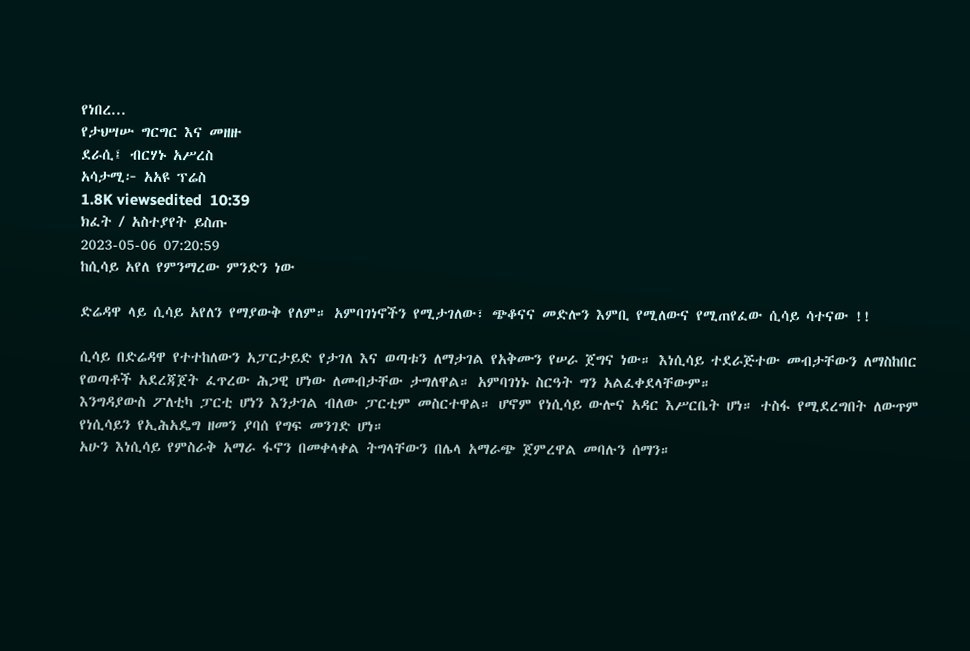የነበረ...
የታህሣሡ ግርግር እና መዘዙ
ደራሲ፤ ብርሃኑ አሥረስ
አሳታሚ፦ አአዩ ፕሬስ
1.8K viewsedited  10:39
ክፈት / አስተያየት ይስጡ
2023-05-06 07:20:59
ከሲሳይ አየለ የምንማረው ምንድን ነው

ድሬዳዋ ላይ ሲሳይ አየለን የማያውቅ የለም። አምባገነኖችን የሚታገለው፣ ጭቆናና መድሎን እምቢ የሚለውና የሚጠየፈው ሲሳይ ሳተናው !!

ሲሳይ በድሬዳዋ የተተከለውን አፓርታይድ የታገለ እና ወጣቱን ለማታገል የአቅሙን የሠራ ጀግና ነው። እነሲሳይ ተደራጅተው መብታቸውን ለማስከበር የወጣቶች አደረጃጀት ፈጥረው ሕጋዊ ሆነው ለመብታቸው ታግለዋል። አምባገነኑ ስርዓት ግን አልፈቀደላቸውም።
እንግዳያውስ ፖለቲካ ፓርቲ ሆነን እንታገል ብለው ፓርቲም መስርተዋል። ሆኖም የነሲሳይ ውሎና አዳር እሥርቤት ሆነ። ተስፋ የሚደረግበት ለውጥም የነሲሳይን የኢሕአዴግ ዘመን ያባሰ የግፍ መንገድ ሆነ።
አሁን እነሲሳይ የምስራቅ አማራ ፋኖን በመቀላቀል ትግላቸውን በሌላ አማራጭ ጀምረዋል መባሉን ሰማን።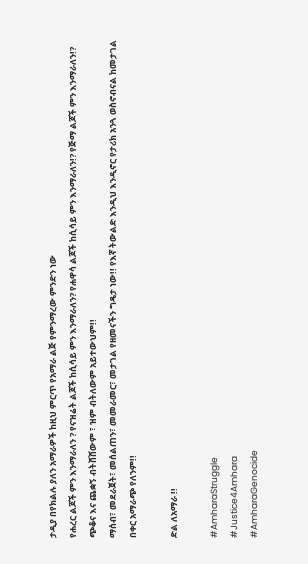ታዲያ በየክልሉ ያለን አማራዎች ከዚህ ምርጥ የአማራ ልጅ የምንማረው ምንድን ነው
የሐረር ልጆች ምን እንማራለን ? የናዝሬት ልጆች ከሲሳይ ምን እንማራለን? የሐዋሳ ልጆች ከሲሳይ ምን እንማራለን!? የጅማ ልጆች ምን እንማራለን!?
ጭቆና እና ጨቋኝ ብትሸሸውም ፣ ዝም ብትለውም አይተውህም!!
ማሰብ፣ መደራጀት፣ መሰልጠን፣ መመራመር፣ መታገል የዘመናችን ግዴታ ነው!! የእኛ ትውልድ እንዲህ እንዲኖር የታሪክ አንጓ ወስኖብናል ከመታገል በቀር አማራጭ የለንም!!

ድል ለአማራ !!

#AmharaStruggle
#Justice4Amhara
#AmharaGenocide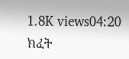1.8K views04:20
ክፈት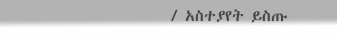/ አስተያየት ይስጡ